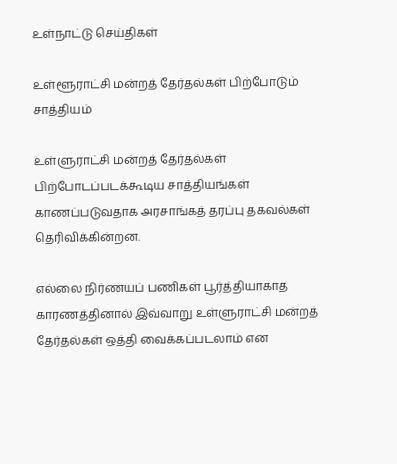உள்நாட்டு செய்திகள்

உள்ளூராட்சி மன்றத் தேர்தல்கள் பிற்போடும் சாத்தியம்

உள்ளுராட்சி மன்றத் தேர்தல்கள் பிற்போடப்படக்கூடிய சாத்தியங்கள் காணப்படுவதாக அரசாங்கத் தரப்பு தகவல்கள் தெரிவிக்கின்றன.

எல்லை நிர்ணயப் பணிகள் பூர்த்தியாகாத காரணத்தினால் இவ்வாறு உள்ளுராட்சி மன்றத் தேர்தல்கள் ஒத்தி வைக்கப்படலாம் என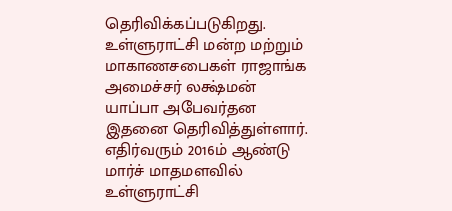தெரிவிக்கப்படுகிறது.
உள்ளுராட்சி மன்ற மற்றும் மாகாணசபைகள் ராஜாங்க அமைச்சர் லக்ஷ்மன் யாப்பா அபேவர்தன இதனை தெரிவித்துள்ளார்.
எதிர்வரும் 2016ம் ஆண்டு மார்ச் மாதமளவில் உள்ளுராட்சி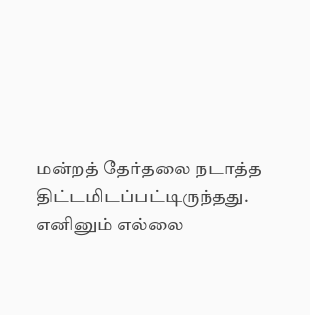மன்றத் தேர்தலை நடாத்த திட்டமிடப்பட்டிருந்தது.
எனினும் எல்லை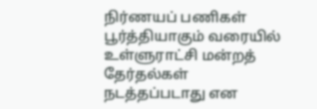நிர்ணயப் பணிகள் பூர்த்தியாகும் வரையில் உள்ளுராட்சி மன்றத் தேர்தல்கள் நடத்தப்படாது என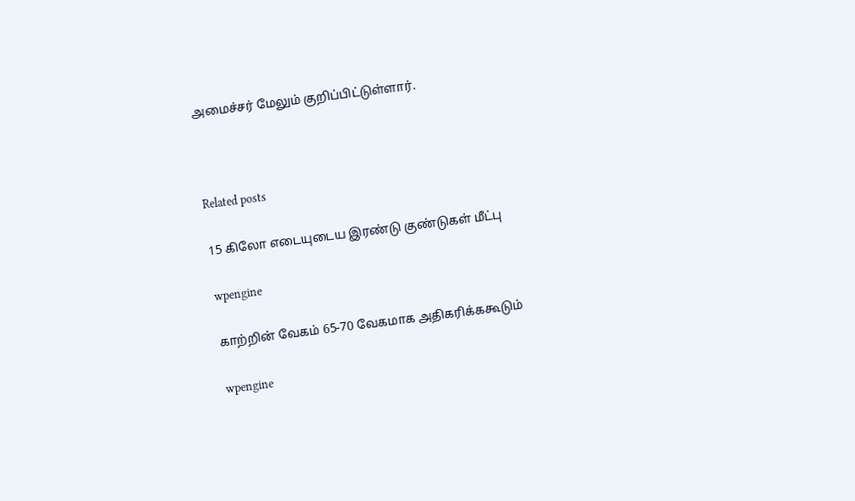அமைச்சர் மேலும் குறிப்பிட்டுள்ளார்.



Related posts

15 கிலோ எடையுடைய இரண்டு குண்டுகள் மீட்பு

wpengine

காற்றின் வேகம் 65-70 வேகமாக அதிகரிக்ககூடும்

wpengine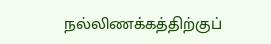நல்லிணக்கத்திற்குப்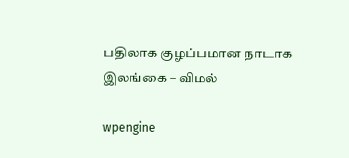பதிலாக குழப்பமான நாடாக இலங்கை – விமல்

wpengine